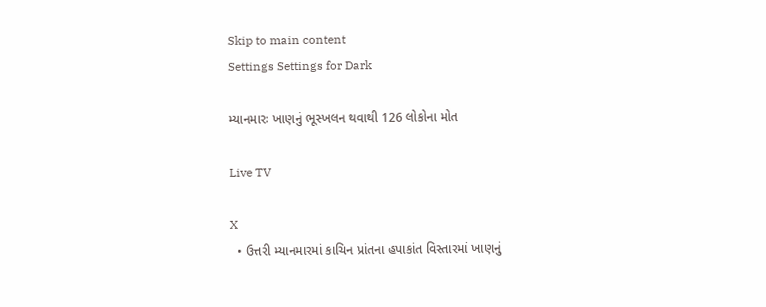Skip to main content
Settings Settings for Dark

મ્યાનમારઃ ખાણનું ભૂસ્ખલન થવાથી 126 લોકોના મોત

Live TV

X
  • ઉત્તરી મ્યાનમારમાં કાચિન પ્રાંતના હપાકાંત વિસ્તારમાં ખાણનું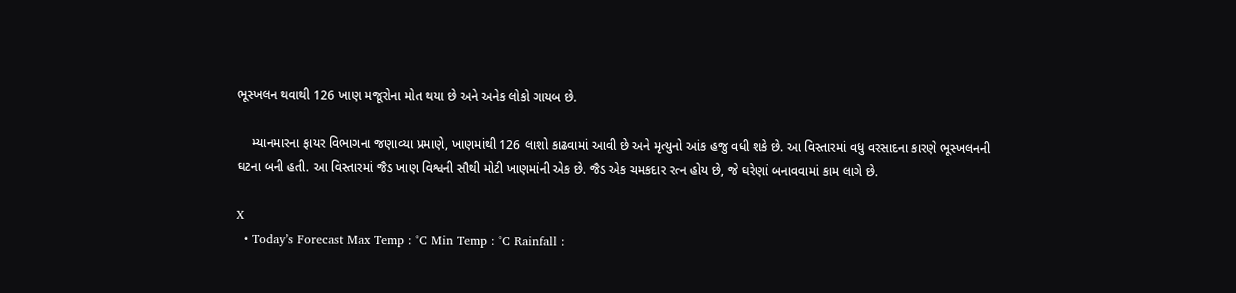ભૂસ્ખલન થવાથી 126 ખાણ મજૂરોના મોત થયા છે અને અનેક લોકો ગાયબ છે.

    મ્યાનમારના ફાયર વિભાગના જણાવ્યા પ્રમાણે, ખાણમાંથી 126 લાશો કાઢવામાં આવી છે અને મૃત્યુનો આંક હજુ વધી શકે છે. આ વિસ્તારમાં વધુ વરસાદના કારણે ભૂસ્ખલનની ઘટના બની હતી. આ વિસ્તારમાં જૈડ ખાણ વિશ્વની સૌથી મોટી ખાણમાંની એક છે. જૈડ એક ચમકદાર રત્ન હોય છે, જે ઘરેણાં બનાવવામાં કામ લાગે છે.

X
  • Today’s Forecast Max Temp : °C Min Temp : °C Rainfall :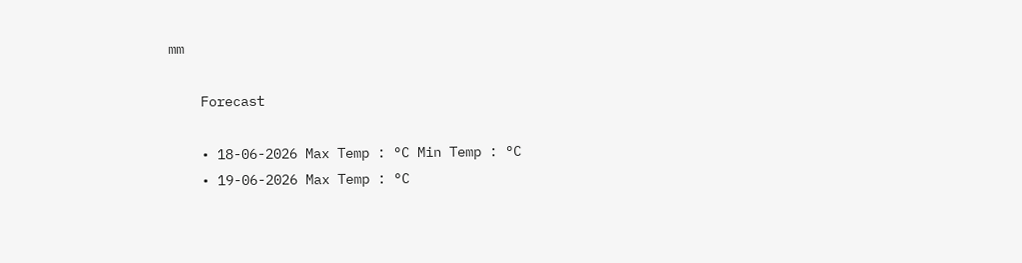mm

    Forecast

    • 18-06-2026 Max Temp : °C Min Temp : °C
    • 19-06-2026 Max Temp : °C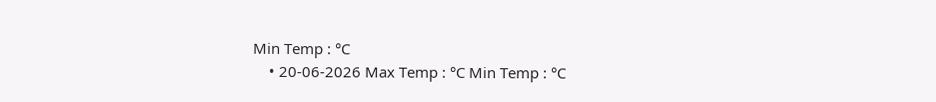Min Temp : °C
    • 20-06-2026 Max Temp : °C Min Temp : °C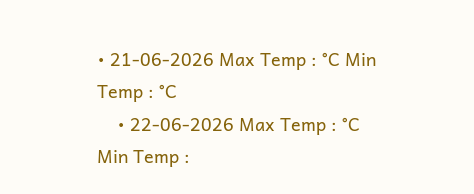• 21-06-2026 Max Temp : °C Min Temp : °C
    • 22-06-2026 Max Temp : °C Min Temp :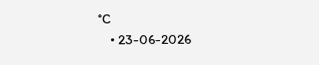°C
    • 23-06-2026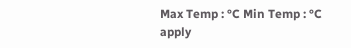Max Temp : °C Min Temp : °C
apply